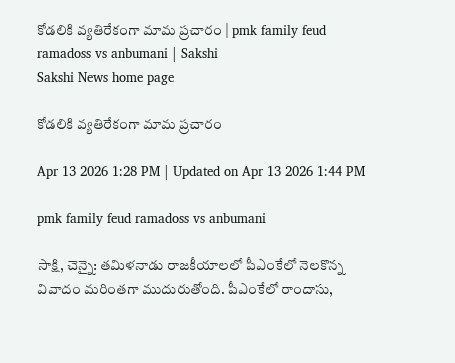కోడలికి వ్యతిరేకంగా మామ ప్రచారం | pmk family feud ramadoss vs anbumani | Sakshi
Sakshi News home page

కోడలికి వ్యతిరేకంగా మామ ప్రచారం

Apr 13 2026 1:28 PM | Updated on Apr 13 2026 1:44 PM

pmk family feud ramadoss vs anbumani

సాక్షి, చెన్నై: తమిళనాడు రాజకీయాలలో పీఎంకేలో నెలకొన్న వివాదం మరింతగా ముదురుతోంది. పీఎంకేలో రాందాసు,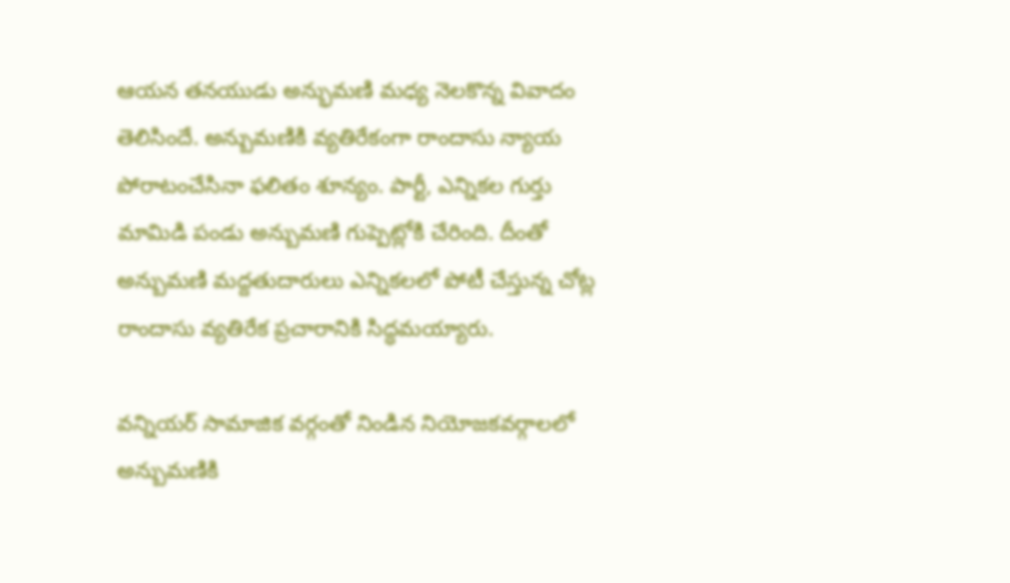ఆయన తనయుడు అన్భుమణి మధ్య నెలకొన్న వివాదం తెలిసిందే. అన్బుమణికి వ్యతిరేకంగా రాందాసు న్యాయ పోరాటంచేసినా ఫలితం శూన్యం. పార్టీ, ఎన్నికల గుర్తు మామిడి పండు అన్బుమణి గుప్పెట్లోకి చేరింది. దీంతో అన్బుమణి మద్దతుదారులు ఎన్నికలలో పోటీ చేస్తున్న చోట్ల రాందాసు వ్యతిరేక ప్రచారానికి సిద్ధమయ్యారు.

వన్నియర్‌ సామాజిక వర్గంతో నిండిన నియోజకవర్గాలలో అన్బుమణికి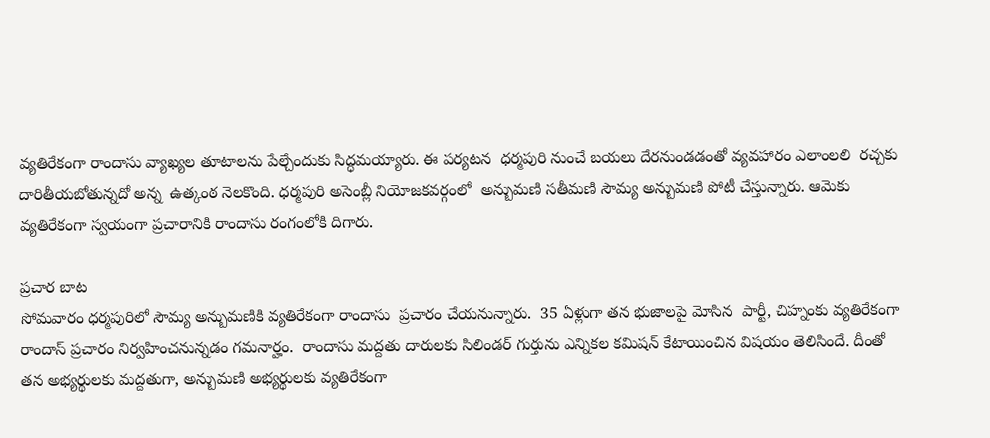వ్యతిరేకంగా రాందాసు వ్యాఖ్యల తూటాలను పేల్చేందుకు సిద్ధమయ్యారు. ఈ పర్యటన  ధర్మపురి నుంచే బయలు దేరనుండడంతో వ్యవహారం ఎలాంలలి  రచ్చకు దారితీయబోతున్నదో అన్న  ఉత్కంఠ నెలకొంది. ధర్మపురి అసెంబ్లీ నియోజకవర్గంలో  అన్బుమణి సతీమణి సౌమ్య అన్బుమణి పోటీ చేస్తున్నారు. ఆమెకు వ్యతిరేకంగా స్వయంగా ప్రచారానికి రాందాసు రంగంలోకి దిగారు.

ప్రచార బాట
సోమవారం ధర్మపురిలో సౌమ్య అన్బుమణికి వ్యతిరేకంగా రాందాసు  ప్రచారం చేయనున్నారు.  35 ఏళ్లుగా తన భుజాలపై మోసిన  పార్టీ, చిహ్నంకు వ్యతిరేకంగా రాందాస్‌ ప్రచారం నిర్వహించనున్నడం గమనార్హం.  రాందాసు మద్దతు దారులకు సిలిండర్‌ గుర్తును ఎన్నికల కమిషన్‌ కేటాయించిన విషయం తెలిసిందే. దీంతో  తన అభ్యర్థులకు మద్దతుగా, అన్బుమణి అభ్యర్థులకు వ్యతిరేకంగా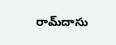రామ్‌దాసు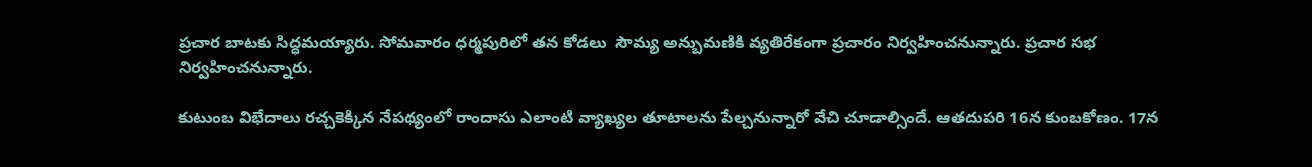ప్రచార బాటకు సిద్ధమయ్యారు. సోమవారం ధర్మపురిలో తన కోడలు  సౌమ్య అన్బుమణికి వ్యతిరేకంగా ప్రచారం నిర్వహించనున్నారు. ప్రచార సభ నిర్వహించనున్నారు.

కుటుంబ విభేదాలు రచ్చకెక్కిన నేపథ్యంలో రాందాసు ఎలాంటి వ్యాఖ్యల తూటాలను పేల్చనున్నారో వేచి చూడాల్సిందే. ఆతదుపరి 16న కుంబకోణం. 17న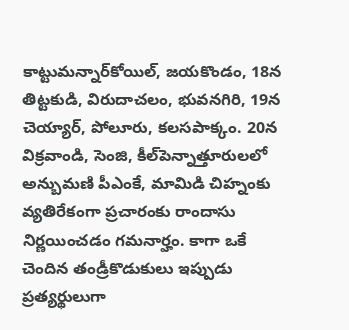కాట్టుమన్నార్‌కోయిల్, జయకొండం, 18న తిట్టకుడి, విరుదాచలం, భువనగిరి, 19న  చెయ్యార్, పోలూరు, కలసపాక్కం. 20న  విక్రవాండి, సెంజి, కీల్‌పెన్నాత్తూరులలో అన్బుమణి పీఎంకే, మామిడి చిహ్నంకు వ్యతిరేకంగా ప్రచారంకు రాందాసు నిర్ణయించడం గమనార్హం. కాగా ఒకే చెందిన తండ్రీకొడుకులు ఇప్పుడు ప్రత్యర్థులుగా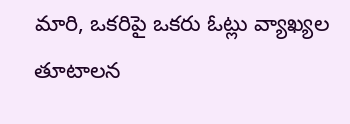మారి, ఒకరిపై ఒకరు ఓట్లు వ్యాఖ్యల తూటాలన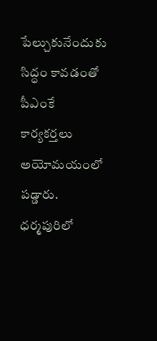పేల్చుకునేందుకు సిద్ధం కావడంతో పీఎంకే కార్యకర్తలు అయోమయంలో పడ్డారు. ధర్మపురిలో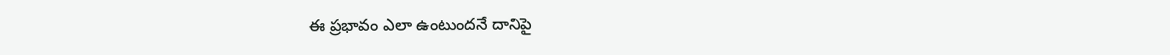ఈ ప్రభావం ఎలా ఉంటుందనే దానిపై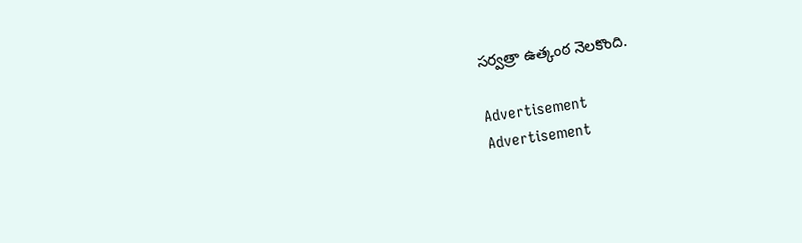సర్వత్రా ఉత్కంఠ నెలకొంది.

Advertisement
Advertisement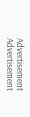Advertisement
Advertisement